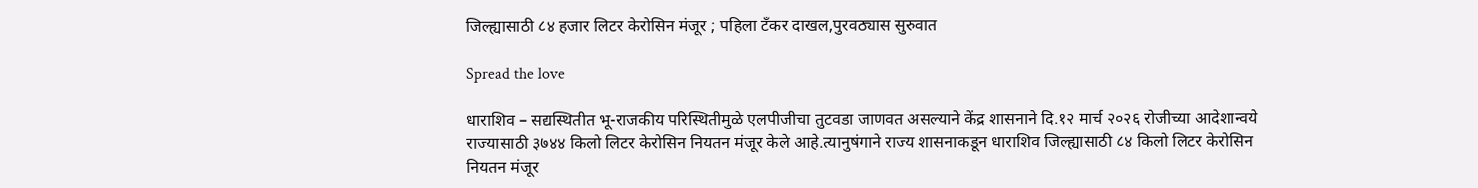जिल्ह्यासाठी ८४ हजार लिटर केरोसिन मंजूर ; पहिला टँकर दाखल,पुरवठ्यास सुरुवात

Spread the love

धाराशिव – सद्यस्थितीत भू-राजकीय परिस्थितीमुळे एलपीजीचा तुटवडा जाणवत असल्याने केंद्र शासनाने दि.१२ मार्च २०२६ रोजीच्या आदेशान्वये राज्यासाठी ३७४४ किलो लिटर केरोसिन नियतन मंजूर केले आहे.त्यानुषंगाने राज्य शासनाकडून धाराशिव जिल्ह्यासाठी ८४ किलो लिटर केरोसिन नियतन मंजूर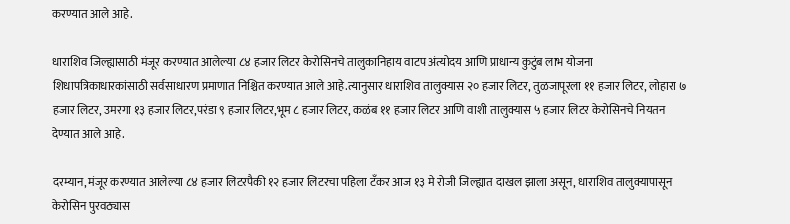करण्यात आले आहे.

धाराशिव जिल्ह्यासाठी मंजूर करण्यात आलेल्या ८४ हजार लिटर केरोसिनचे तालुकानिहाय वाटप अंत्योदय आणि प्राधान्य कुटुंब लाभ योजना शिधापत्रिकाधारकांसाठी सर्वसाधारण प्रमाणात निश्चित करण्यात आले आहे.त्यानुसार धाराशिव तालुक्यास २० हजार लिटर, तुळजापूरला ११ हजार लिटर, लोहारा ७ हजार लिटर, उमरगा १३ हजार लिटर,परंडा ९ हजार लिटर,भूम ८ हजार लिटर, कळंब ११ हजार लिटर आणि वाशी तालुक्यास ५ हजार लिटर केरोसिनचे नियतन देण्यात आले आहे.

दरम्यान,मंजूर करण्यात आलेल्या ८४ हजार लिटरपैकी १२ हजार लिटरचा पहिला टँकर आज १३ मे रोजी जिल्ह्यात दाखल झाला असून, धाराशिव तालुक्यापासून केरोसिन पुरवठ्यास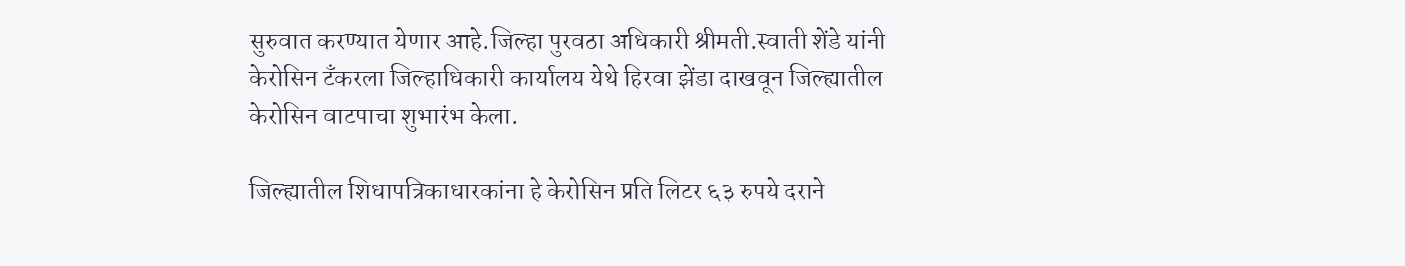सुरुवात करण्यात येणार आहे.जिल्हा पुरवठा अधिकारी श्रीमती.स्वाती शेंडे यांनी केरोसिन टँकरला जिल्हाधिकारी कार्यालय येथे हिरवा झेंडा दाखवून जिल्ह्यातील केरोसिन वाटपाचा शुभारंभ केला.

जिल्ह्यातील शिधापत्रिकाधारकांना हे केरोसिन प्रति लिटर ६३ रुपये दराने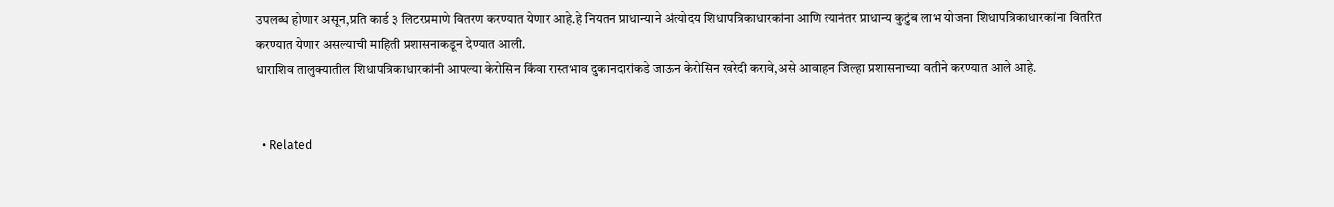उपलब्ध होणार असून,प्रति कार्ड ३ लिटरप्रमाणे वितरण करण्यात येणार आहे.हे नियतन प्राधान्याने अंत्योदय शिधापत्रिकाधारकांना आणि त्यानंतर प्राधान्य कुटुंब लाभ योजना शिधापत्रिकाधारकांना वितरित करण्यात येणार असल्याची माहिती प्रशासनाकडून देण्यात आली.
धाराशिव तालुक्यातील शिधापत्रिकाधारकांनी आपल्या केरोसिन किंवा रास्तभाव दुकानदारांकडे जाऊन केरोसिन खरेदी करावे,असे आवाहन जिल्हा प्रशासनाच्या वतीने करण्यात आले आहे.


  • Related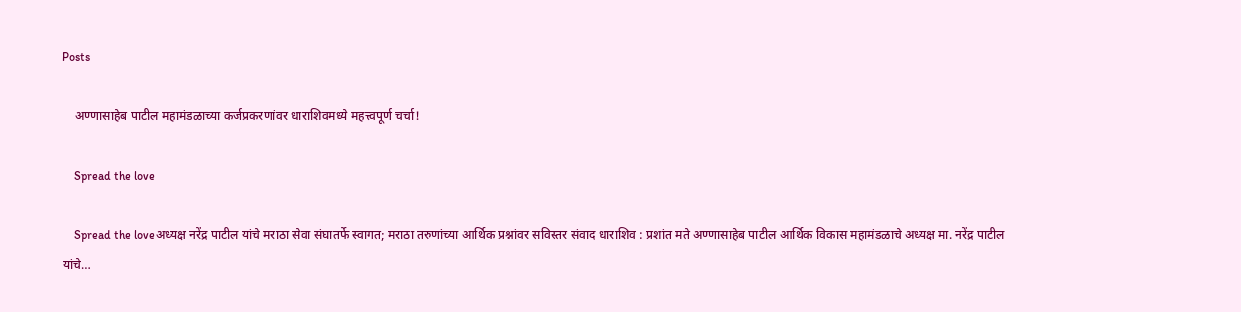Posts

    अण्णासाहेब पाटील महामंडळाच्या कर्जप्रकरणांवर धाराशिवमध्ये महत्त्वपूर्ण चर्चा!

    Spread the love

    Spread the loveअध्यक्ष नरेंद्र पाटील यांचे मराठा सेवा संघातर्फे स्वागत; मराठा तरुणांच्या आर्थिक प्रश्नांवर सविस्तर संवाद धाराशिव : प्रशांत मते अण्णासाहेब पाटील आर्थिक विकास महामंडळाचे अध्यक्ष मा. नरेंद्र पाटील यांचे…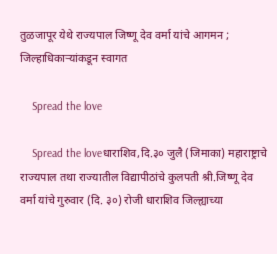तुळजापूर येथे राज्यपाल जिष्णू देव वर्मा यांचे आगमन ; जिल्हाधिकाऱ्यांकडून स्वागत

    Spread the love

    Spread the loveधाराशिव,दि.३० जुलै (जिमाका) महाराष्ट्राचे राज्यपाल तथा राज्यातील विद्यापीठांचे कुलपती श्री.जिष्णू देव वर्मा यांचे गुरुवार (दि. ३०) रोजी धाराशिव जिल्ह्याच्या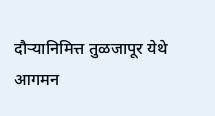दौऱ्यानिमित्त तुळजापूर येथे आगमन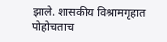झाले. शासकीय विश्रामगृहात पोहोचताच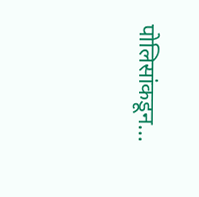पोलिसांकडून…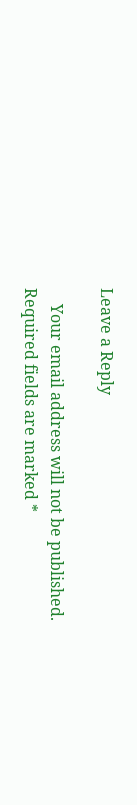Leave a Reply

    Your email address will not be published. Required fields are marked *